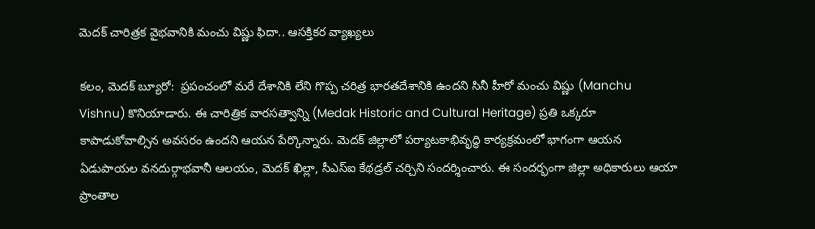మెదక్ చారిత్రక వైభవానికి మంచు విష్ణు ఫిదా.. ఆసక్తికర వ్యాఖ్యలు

కలం, మెదక్ బ్యూరో:  ప్రపంచంలో మరే దేశానికి లేని గొప్ప చరిత్ర భారతదేశానికి ఉందని సినీ హీరో మంచు విష్ణు (Manchu Vishnu) కొనియాడారు. ఈ చారిత్రిక వారసత్వాన్ని (Medak Historic and Cultural Heritage) ప్రతి ఒక్కరూ కాపాడుకోవాల్సిన అవసరం ఉందని ఆయన పేర్కొన్నారు. మెదక్ జిల్లాలో పర్యాటకాభివృద్ధి కార్యక్రమంలో భాగంగా ఆయన ఏడుపాయల వనదుర్గాభవానీ ఆలయం, మెదక్ ఖిల్లా, సీఎస్ఐ కేథడ్రల్ చర్చిని సందర్శించారు. ఈ సందర్భంగా జిల్లా అధికారులు ఆయా ప్రాంతాల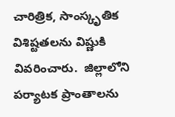చారిత్రిక, సాంస్కృతిక విశిష్టతలను విష్ణుకి వివరించారు.  జిల్లాలోని పర్యాటక ప్రాంతాలను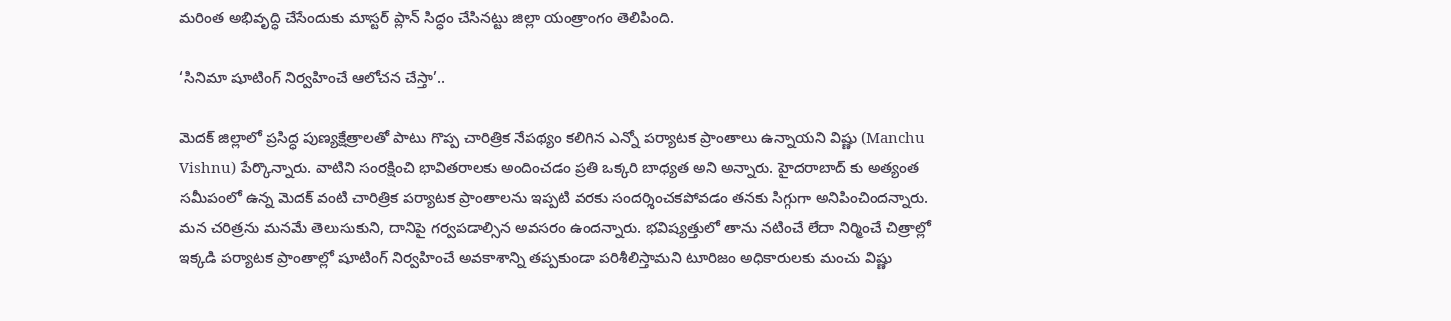మరింత అభివృద్ధి చేసేందుకు మాస్టర్ ప్లాన్ సిద్ధం చేసినట్టు జిల్లా యంత్రాంగం తెలిపింది.

‘సినిమా షూటింగ్ నిర్వహించే ఆలోచన చేస్తా’..

మెదక్ జిల్లాలో ప్రసిద్ధ పుణ్యక్షేత్రాలతో పాటు గొప్ప చారిత్రిక నేపథ్యం కలిగిన ఎన్నో పర్యాటక ప్రాంతాలు ఉన్నాయని విష్ణు (Manchu Vishnu) పేర్కొన్నారు. వాటిని సంరక్షించి భావితరాలకు అందించడం ప్రతి ఒక్కరి బాధ్యత అని అన్నారు. హైదరాబాద్ కు అత్యంత సమీపంలో ఉన్న మెదక్ వంటి చారిత్రిక పర్యాటక ప్రాంతాలను ఇప్పటి వరకు సందర్శించకపోవడం తనకు సిగ్గుగా అనిపించిందన్నారు. మన చరిత్రను మనమే తెలుసుకుని, దానిపై గర్వపడాల్సిన అవసరం ఉందన్నారు. భవిష్యత్తులో తాను నటించే లేదా నిర్మించే చిత్రాల్లో ఇక్కడి పర్యాటక ప్రాంతాల్లో షూటింగ్ నిర్వహించే అవకాశాన్ని తప్పకుండా పరిశీలిస్తామని టూరిజం అధికారులకు మంచు విష్ణు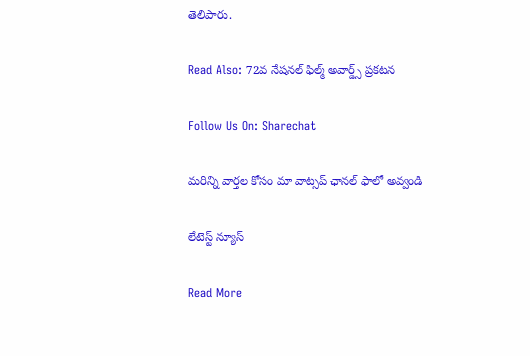తెలిపారు.

Read Also: 72వ నేష‌న‌ల్ ఫిల్మ్ అవార్డ్స్ ప్రకటన

Follow Us On: Sharechat

మ‌రిన్ని వార్త‌ల కోసం మా వాట్స‌ప్ ఛాన‌ల్ ఫాలో అవ్వండి

లేటెస్ట్ న్యూస్‌

Read More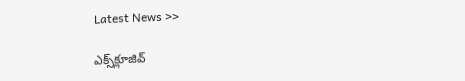Latest News >>

ఎక్స్‌క్లూజివ్‌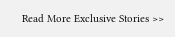Read More Exclusive Stories >>